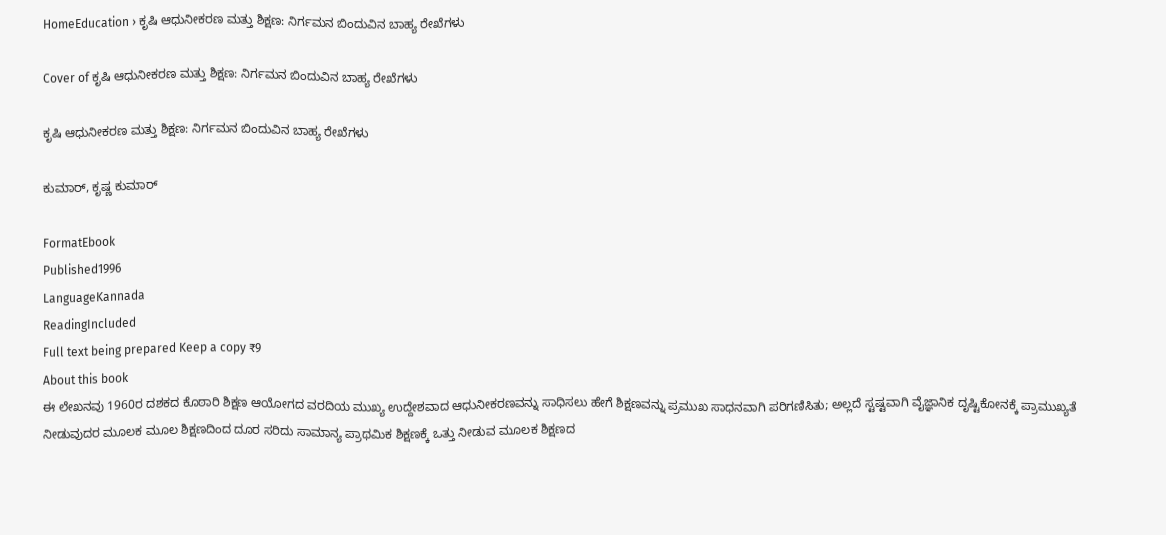HomeEducation › ಕೃಷಿ ಆಧುನೀಕರಣ ಮತ್ತು ಶಿಕ್ಷಣ: ನಿರ್ಗಮನ ಬಿಂದುವಿನ ಬಾಹ್ಯ ರೇಖೆಗಳು

Cover of ಕೃಷಿ ಆಧುನೀಕರಣ ಮತ್ತು ಶಿಕ್ಷಣ: ನಿರ್ಗಮನ ಬಿಂದುವಿನ ಬಾಹ್ಯ ರೇಖೆಗಳು

ಕೃಷಿ ಆಧುನೀಕರಣ ಮತ್ತು ಶಿಕ್ಷಣ: ನಿರ್ಗಮನ ಬಿಂದುವಿನ ಬಾಹ್ಯ ರೇಖೆಗಳು

ಕುಮಾರ್, ಕೃಷ್ಣ ಕುಮಾರ್

FormatEbook
Published1996
LanguageKannada
ReadingIncluded
Full text being prepared Keep a copy ₹9
About this book
ಈ ಲೇಖನವು 1960ರ ದಶಕದ ಕೊಠಾರಿ ಶಿಕ್ಷಣ ಆಯೋಗದ ವರದಿಯ ಮುಖ್ಯ ಉದ್ದೇಶವಾದ ಆಧುನೀಕರಣವನ್ನು ಸಾಧಿಸಲು ಹೇಗೆ ಶಿಕ್ಷಣವನ್ನು ಪ್ರಮುಖ ಸಾಧನವಾಗಿ ಪರಿಗಣಿಸಿತು; ಅಲ್ಲದೆ ಸ್ಟಷ್ಟವಾಗಿ ವೈಜ್ಞಾನಿಕ ದೃಷ್ಟಿಕೋನಕ್ಕೆ ಪ್ರಾಮುಖ್ಯತೆ ನೀಡುವುದರ ಮೂಲಕ ಮೂಲ ಶಿಕ್ಷಣದಿಂದ ದೂರ ಸರಿದು ಸಾಮಾನ್ಯ ಪ್ರಾಥಮಿಕ ಶಿಕ್ಷಣಕ್ಕೆ ಒತ್ತು ನೀಡುವ ಮೂಲಕ ಶಿಕ್ಷಣದ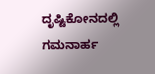ದೃಷ್ಟಿಕೋನದಲ್ಲಿ ಗಮನಾರ್ಹ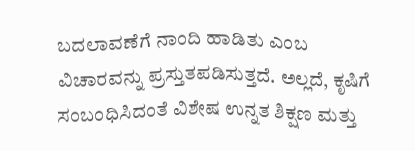ಬದಲಾವಣೆಗೆ ನಾಂದಿ ಹಾಡಿತು ಎಂಬ ವಿಚಾರವನ್ನು ಪ್ರಸ್ತುತಪಡಿಸುತ್ತದೆ. ಅಲ್ಲದೆ, ಕೃಷಿಗೆ ಸಂಬಂಧಿಸಿದಂತೆ ವಿಶೇಷ ಉನ್ನತ ಶಿಕ್ಷಣ ಮತ್ತು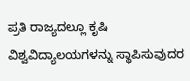ಪ್ರತಿ ರಾಜ್ಯದಲ್ಲೂ ಕೃಷಿ ವಿಶ್ವವಿದ್ಯಾಲಯಗಳನ್ನು ಸ್ಥಾಪಿಸುವುದರ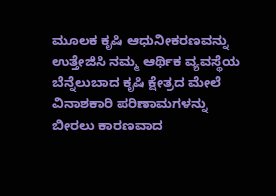ಮೂಲಕ ಕೃಷಿ ಆಧುನೀಕರಣವನ್ನು ಉತ್ತೇಜಿಸಿ ನಮ್ಮ ಆರ್ಥಿಕ ವ್ಯವಸ್ಥೆಯ ಬೆನ್ನೆಲುಬಾದ ಕೃಷಿ ಕ್ಷೇತ್ರದ ಮೇಲೆ ವಿನಾಶಕಾರಿ ಪರಿಣಾಮಗಳನ್ನು ಬೀರಲು ಕಾರಣವಾದ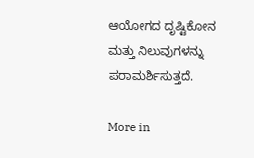ಆಯೋಗದ ದೃಷ್ಟಿಕೋನ ಮತ್ತು ನಿಲುವುಗಳನ್ನು ಪರಾಮರ್ಶಿಸುತ್ತದೆ.

More in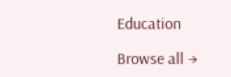Education

Browse all →